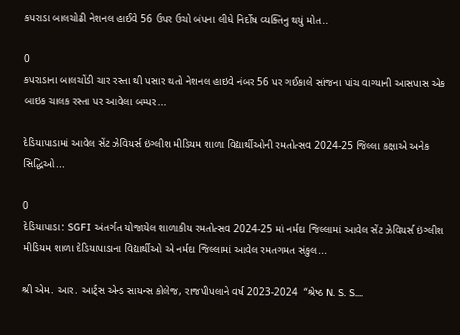કપરાડા બાલચોઢી નેશનલ હાઈવે 56 ઉપર ઉચો બંપના લીધે નિર્દોષ વ્યક્તિનુ થયું મોત..

0
કપરાડાના બાલચોંડી ચાર રસ્તા થી પસાર થતો નેશનલ હાઇવે નંબર 56 પર ગઈકાલે સાંજના પાંચ વાગ્યાની આસપાસ એક બાઇક ચાલક રસ્તા પર આવેલા બમ્પર...

દેડિયાપાડામાં આવેલ સેંટ ઝેવિયર્સ ઇંગ્લીશ મીડિયમ શાળા વિદ્યાર્થીઓની રમતોત્સવ 2024-25 જિલ્લા કક્ષાએ અનેક સિદ્ધિઓ...

0
દેડિયાપાડા: SGFI અંતર્ગત યોજાયેલ શાળાકીય રમતોત્સવ 2024-25 માં નર્મદા જિલ્લામાં આવેલ સેંટ ઝેવિયર્સ ઇંગ્લીશ મીડિયમ શાળા દેડિયાપાડાના વિદ્યાર્થીઓ એ નર્મદા જિલ્લામાં આવેલ રમતગમત સંકુલ...

શ્રી એમ. આર. આર્ટ્સ એન્ડ સાયન્સ કોલેજ, રાજપીપલાને વર્ષ 2023-2024  “શ્રેષ્ઠ N. S. S....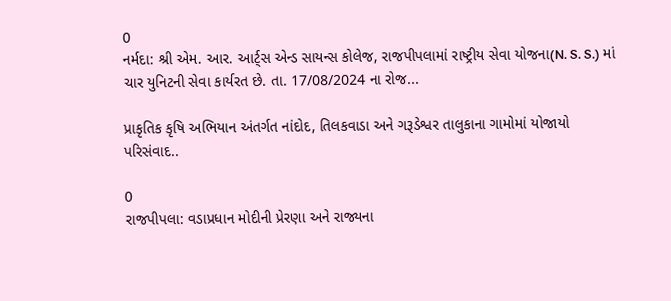0
નર્મદા: શ્રી એમ. આર. આર્ટ્સ એન્ડ સાયન્સ કોલેજ, રાજપીપલામાં રાષ્ટ્રીય સેવા યોજના(N. S. S.) માં ચાર યુનિટની સેવા કાર્યરત છે. તા. 17/08/2024 ના રોજ...

પ્રાકૃતિક કૃષિ અભિયાન અંતર્ગત નાંદોદ, તિલકવાડા અને ગરૂડેશ્વર તાલુકાના ગામોમાં યોજાયો પરિસંવાદ..

0
રાજપીપલા: વડાપ્રધાન મોદીની પ્રેરણા અને રાજ્યના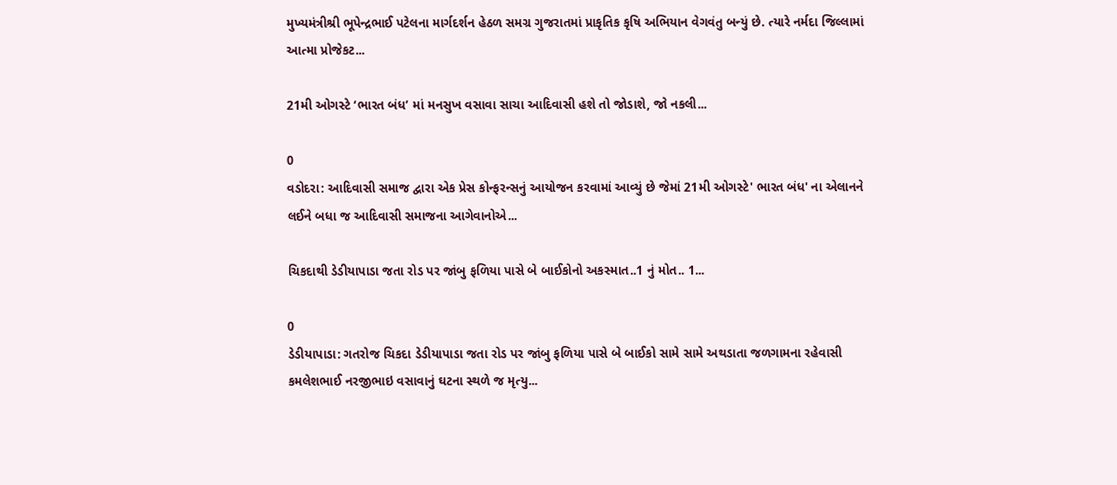મુખ્યમંત્રીશ્રી ભૂપેન્દ્રભાઈ પટેલના માર્ગદર્શન હેઠળ સમગ્ર ગુજરાતમાં પ્રાકૃતિક કૃષિ અભિયાન વેગવંતુ બન્યું છે. ત્યારે નર્મદા જિલ્લામાં આત્મા પ્રોજેકટ...

21મી ઓગસ્ટે ‘ભારત બંધ’ માં મનસુખ વસાવા સાચા આદિવાસી હશે તો જોડાશે, જો નકલી...

0
વડોદરા: આદિવાસી સમાજ દ્વારા એક પ્રેસ કોન્ફરન્સનું આયોજન કરવામાં આવ્યું છે જેમાં 21મી ઓગસ્ટે' ભારત બંધ' ના એલાનને લઈને બધા જ આદિવાસી સમાજના આગેવાનોએ...

ચિકદાથી ડેડીયાપાડા જતા રોડ પર જાંબુ ફળિયા પાસે બે બાઈકોનો અકસ્માત..1 નું મોત.. 1...

0
ડેડીયાપાડા: ગતરોજ ચિકદા ડેડીયાપાડા જતા રોડ પર જાંબુ ફળિયા પાસે બે બાઈકો સામે સામે અથડાતા જળગામના રહેવાસી કમલેશભાઈ નરજીભાઇ વસાવાનું ઘટના સ્થળે જ મૃત્યુ...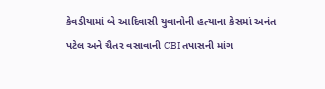કેવડીયામાં બે આદિવાસી યુવાનોની હત્યાના કેસમાં અનંત પટેલ અને ચૈતર વસાવાની CBI તપાસની માંગ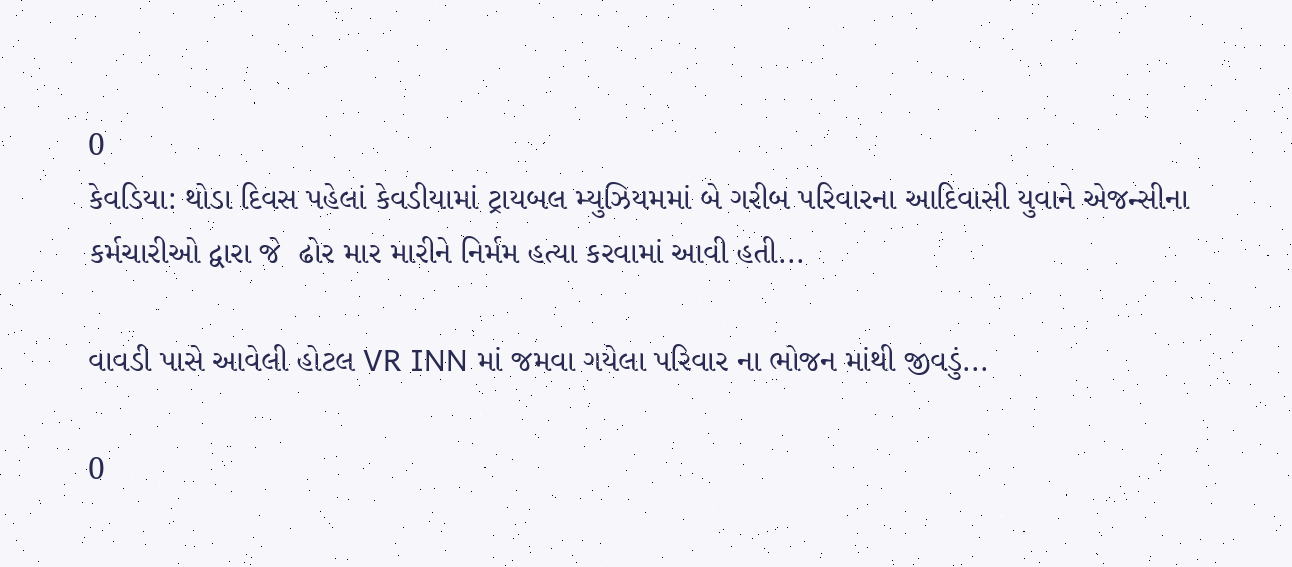0
કેવડિયા: થોડા દિવસ પહેલાં કેવડીયામાં ટ્રાયબલ મ્યુઝિયમમાં બે ગરીબ પરિવારના આદિવાસી યુવાને એજન્સીના કર્મચારીઓ દ્વારા જે  ઢોર માર મારીને નિર્મમ હત્યા કરવામાં આવી હતી...

વાવડી પાસે આવેલી હોટલ VR INN માં જમવા ગયેલા પરિવાર ના ભોજન માંથી જીવડું...

0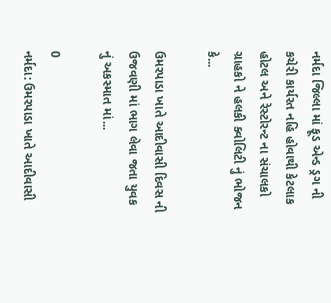નર્મદા જિલ્લા માં ફૂડ એન્ડ ડ્રગ ની કચેરી કાર્યરત નહિ હોવાથી કેટલાક હોટલ અને રેસ્ટોરન્ટ ના સંચાલકો ગ્રાહકો ને હલકી ક્વોલિટી નું ભોજન કે...

ઉમરપાડા ખાતે આદીવાસી દિવસ ની ઉજવણી માં ભાગ લેવા જતા યુવક નું અકસ્માત માં...

0
નર્મદા: ઉમરપાડા ખાતે આદીવાસી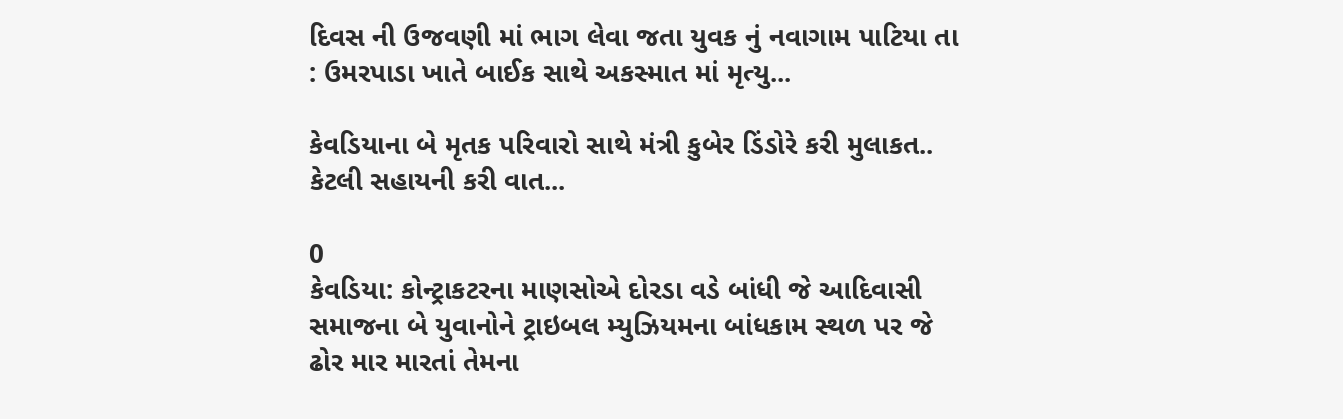દિવસ ની ઉજવણી માં ભાગ લેવા જતા યુવક નું નવાગામ પાટિયા તા : ઉમરપાડા ખાતે બાઈક સાથે અકસ્માત માં મૃત્યુ...

કેવડિયાના બે મૃતક પરિવારો સાથે મંત્રી કુબેર ડિંડોરે કરી મુલાકત.. કેટલી સહાયની કરી વાત...

0
કેવડિયા: કોન્ટ્રાકટરના માણસોએ દોરડા વડે બાંધી જે આદિવાસી સમાજના બે યુવાનોને ટ્રાઇબલ મ્યુઝિયમના બાંધકામ સ્થળ પર જે ઢોર માર મારતાં તેમના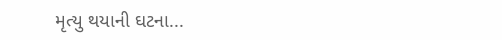મૃત્યુ થયાની ઘટના...